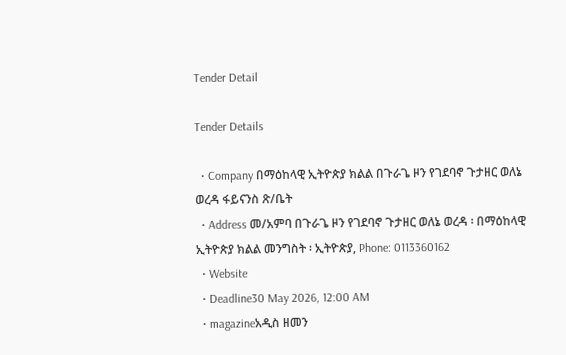Tender Detail

Tender Details

  • Company በማዕከላዊ ኢትዮጵያ ክልል በጉራጌ ዞን የገደባኖ ጉታዘር ወለኔ ወረዳ ፋይናንስ ጽ/ቤት
  • Address መ/አምባ በጉራጌ ዞን የገደባኖ ጉታዘር ወለኔ ወረዳ ፡ በማዕከላዊ ኢትዮጵያ ክልል መንግስት ፡ ኢትዮጵያ, Phone: 0113360162
  • Website
  • Deadline30 May 2026, 12:00 AM
  • magazineአዲስ ዘመን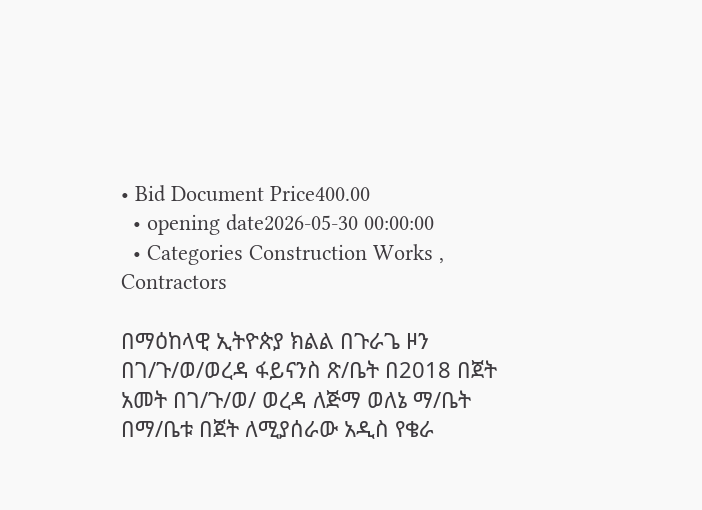• Bid Document Price400.00
  • opening date2026-05-30 00:00:00
  • Categories Construction Works , Contractors

በማዕከላዊ ኢትዮጵያ ክልል በጉራጌ ዞን በገ/ጉ/ወ/ወረዳ ፋይናንስ ጽ/ቤት በ2018 በጀት አመት በገ/ጉ/ወ/ ወረዳ ለጅማ ወለኔ ማ/ቤት በማ/ቤቱ በጀት ለሚያሰራው አዲስ የቄራ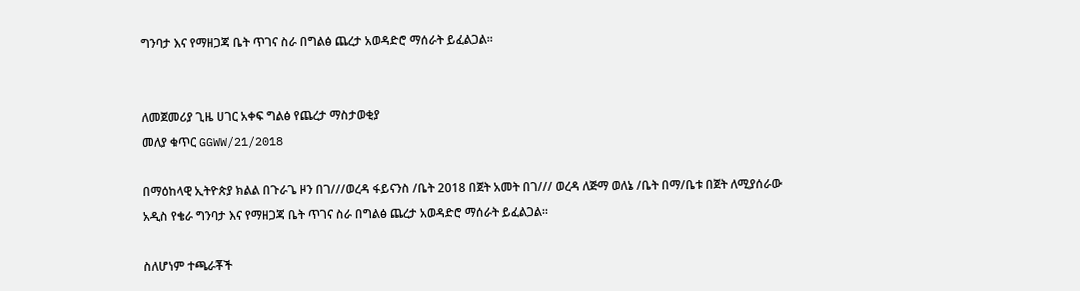ግንባታ እና የማዘጋጃ ቤት ጥገና ስራ በግልፅ ጨረታ አወዳድሮ ማሰራት ይፈልጋል።


ለመጀመሪያ ጊዜ ሀገር አቀፍ ግልፅ የጨረታ ማስታወቂያ
መለያ ቁጥር GGWW/21/2018

በማዕከላዊ ኢትዮጵያ ክልል በጉራጌ ዞን በገ///ወረዳ ፋይናንስ /ቤት 2018 በጀት አመት በገ/// ወረዳ ለጅማ ወለኔ /ቤት በማ/ቤቱ በጀት ለሚያሰራው አዲስ የቄራ ግንባታ እና የማዘጋጃ ቤት ጥገና ስራ በግልፅ ጨረታ አወዳድሮ ማሰራት ይፈልጋል።

ስለሆነም ተጫራቾች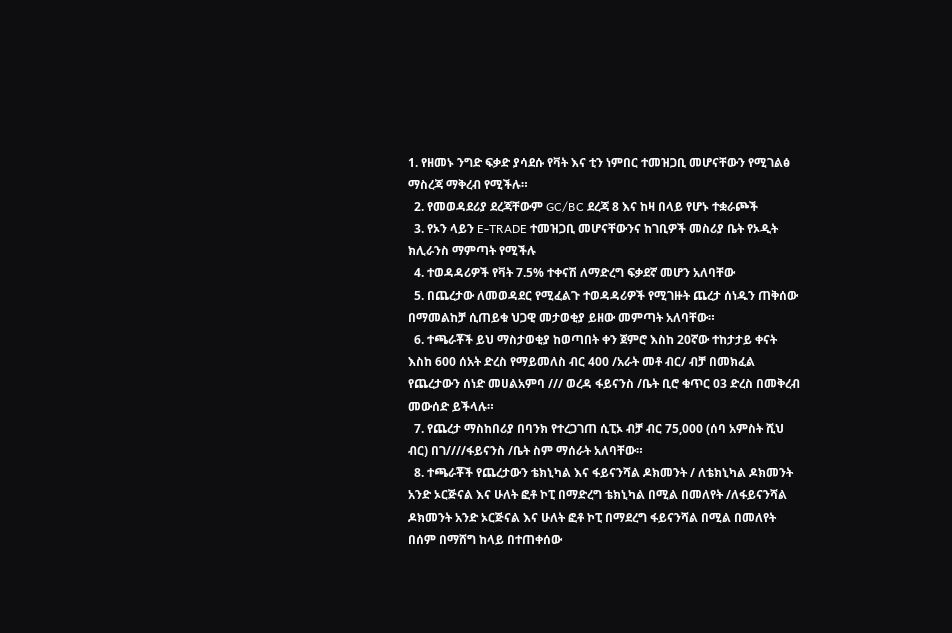1. የዘመኑ ንግድ ፍቃድ ያሳደሱ የቫት እና ቲን ነምበር ተመዝጋቢ መሆናቸውን የሚገልፅ ማስረጃ ማቅረብ የሚችሉ።
  2. የመወዳደሪያ ደረጃቸውም GC/BC ደረጃ 8 እና ከዛ በላይ የሆኑ ተቋራጮች
  3. የኦን ላይን E-TRADE ተመዝጋቢ መሆናቸውንና ከገቢዎች መስሪያ ቤት የኦዲት ክሊራንስ ማምጣት የሚችሉ
  4. ተወዳዳሪዎች የቫት 7.5% ተቀናሽ ለማድረግ ፍቃደኛ መሆን አለባቸው
  5. በጨረታው ለመወዳደር የሚፈልጉ ተወዳዳሪዎች የሚገዙት ጨረታ ሰነዱን ጠቅሰው በማመልከቻ ሲጠይቁ ህጋዊ መታወቂያ ይዘው መምጣት አለባቸው።
  6. ተጫራቾች ይህ ማስታወቂያ ከወጣበት ቀን ጀምሮ እስከ 20ኛው ተከታታይ ቀናት እስከ 600 ሰአት ድረስ የማይመለስ ብር 400 /አራት መቶ ብር/ ብቻ በመክፈል የጨረታውን ሰነድ መሀልአምባ /// ወረዳ ፋይናንስ /ቤት ቢሮ ቁጥር 03 ድረስ በመቅረብ መውሰድ ይችላሉ።
  7. የጨረታ ማስከበሪያ በባንክ የተረጋገጠ ሲፒኦ ብቻ ብር 75,000 (ሰባ አምስት ሺህ ብር) በገ////ፋይናንስ /ቤት ስም ማሰራት አለባቸው።
  8. ተጫራቾች የጨረታውን ቴክኒካል እና ፋይናንሻል ዶክመንት / ለቴክኒካል ዶክመንት አንድ ኦርጅናል እና ሁለት ፎቶ ኮፒ በማድረግ ቴክኒካል በሚል በመለየት /ለፋይናንሻል ዶክመንት አንድ ኦርጅናል እና ሁለት ፎቶ ኮፒ በማደረግ ፋይናንሻል በሚል በመለየት በሰም በማሸግ ከላይ በተጠቀሰው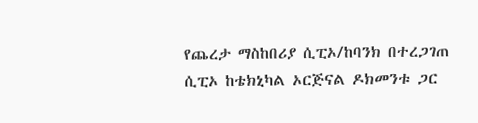የጨረታ ማስከበሪያ ሲፒኦ/ከባንክ በተረጋገጠ ሲፒኦ ከቴክኒካል ኦርጅናል ዶክመንቱ ጋር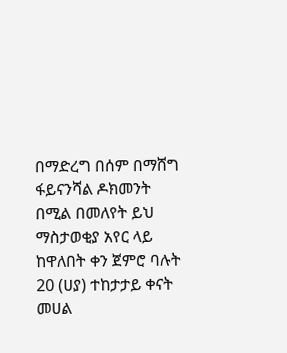በማድረግ በሰም በማሸግ ፋይናንሻል ዶክመንት በሚል በመለየት ይህ ማስታወቂያ አየር ላይ ከዋለበት ቀን ጀምሮ ባሉት 20 (ሀያ) ተከታታይ ቀናት መሀል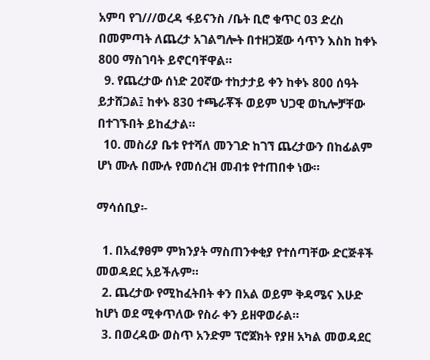አምባ የገ///ወረዳ ፋይናንስ /ቤት ቢሮ ቁጥር 03 ድረስ በመምጣት ለጨረታ አገልግሎት በተዘጋጀው ሳጥን እስከ ከቀኑ 800 ማስገባት ይኖርባቸዋል።
  9. የጨረታው ሰነድ 20ኛው ተከታታይ ቀን ከቀኑ 800 ሰዓት ይታሸጋል፤ ከቀኑ 830 ተጫራቾች ወይም ህጋዊ ወኪሎቻቸው በተገኙበት ይከፈታል።
  10. መስሪያ ቤቱ የተሻለ መንገድ ከገኘ ጨረታውን በከፊልም ሆነ ሙሉ በሙሉ የመሰረዝ መብቱ የተጠበቀ ነው።

ማሳሰቢያ፡-

  1. በአፈፃፀም ምክንያት ማስጠንቀቂያ የተሰጣቸው ድርጅቶች መወዳደር አይችሉም።
  2. ጨረታው የሚከፈትበት ቀን በአል ወይም ቅዳሜና እሁድ ከሆነ ወደ ሚቀጥለው የስራ ቀን ይዘዋወራል።
  3. በወረዳው ወስጥ አንድም ፕሮጀክት የያዘ አካል መወዳደር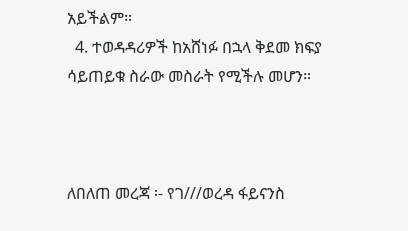አይችልም።
  4. ተወዳዳሪዎች ከአሸነፉ በኋላ ቅደመ ክፍያ ሳይጠይቁ ስራው መስራት የሚችሉ መሆን።



ለበለጠ መረጃ ፡- የገ///ወረዳ ፋይናንስ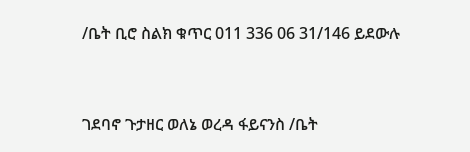/ቤት ቢሮ ስልክ ቁጥር 011 336 06 31/146 ይደውሉ


ገደባኖ ጉታዘር ወለኔ ወረዳ ፋይናንስ /ቤት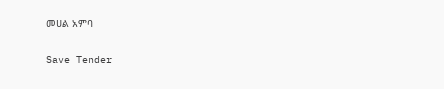መሀል አምባ

Save Tender